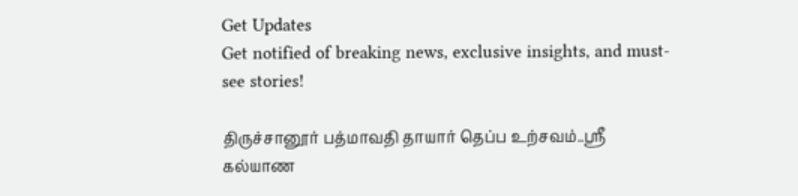Get Updates
Get notified of breaking news, exclusive insights, and must-see stories!

திருச்சானூர் பத்மாவதி தாயார் தெப்ப உற்சவம்..ஸ்ரீ கல்யாண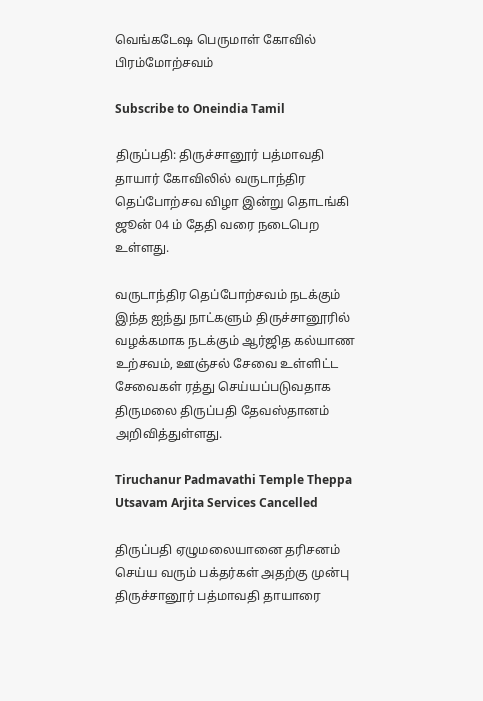வெங்கடேஷ பெருமாள் கோவில் பிரம்மோற்சவம்

Subscribe to Oneindia Tamil

திருப்பதி: திருச்சானூர் பத்மாவதி தாயார் கோவிலில் வருடாந்திர தெப்போற்சவ விழா இன்று தொடங்கி ஜூன் 04 ம் தேதி வரை நடைபெற உள்ளது.

வருடாந்திர தெப்போற்சவம் நடக்கும் இந்த ஐந்து நாட்களும் திருச்சானூரில் வழக்கமாக நடக்கும் ஆர்ஜித கல்யாண உற்சவம், ஊஞ்சல் சேவை உள்ளிட்ட சேவைகள் ரத்து செய்யப்படுவதாக திருமலை திருப்பதி தேவஸ்தானம் அறிவித்துள்ளது.

Tiruchanur Padmavathi Temple Theppa Utsavam Arjita Services Cancelled

திருப்பதி ஏழுமலையானை தரிசனம் செய்ய வரும் பக்தர்கள் அதற்கு முன்பு திருச்சானூர் பத்மாவதி தாயாரை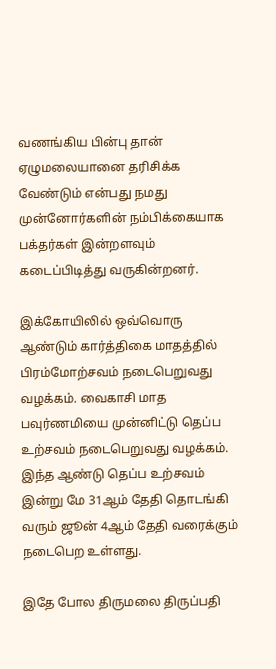வணங்கிய பின்பு தான் ஏழுமலையானை தரிசிக்க வேண்டும் என்பது நமது முன்னோர்களின் நம்பிக்கையாக பக்தர்கள் இன்றளவும் கடைப்பிடித்து வருகின்றனர்.

இக்கோயிலில் ஒவ்வொரு ஆண்டும் கார்த்திகை மாதத்தில் பிரம்மோற்சவம் நடைபெறுவது வழக்கம். வைகாசி மாத பவுர்ணமியை முன்னிட்டு தெப்ப உற்சவம் நடைபெறுவது வழக்கம். இந்த ஆண்டு தெப்ப உற்சவம் இன்று மே 31ஆம் தேதி தொடங்கி வரும் ஜூன் 4ஆம் தேதி வரைக்கும் நடைபெற உள்ளது.

இதே போல திருமலை திருப்பதி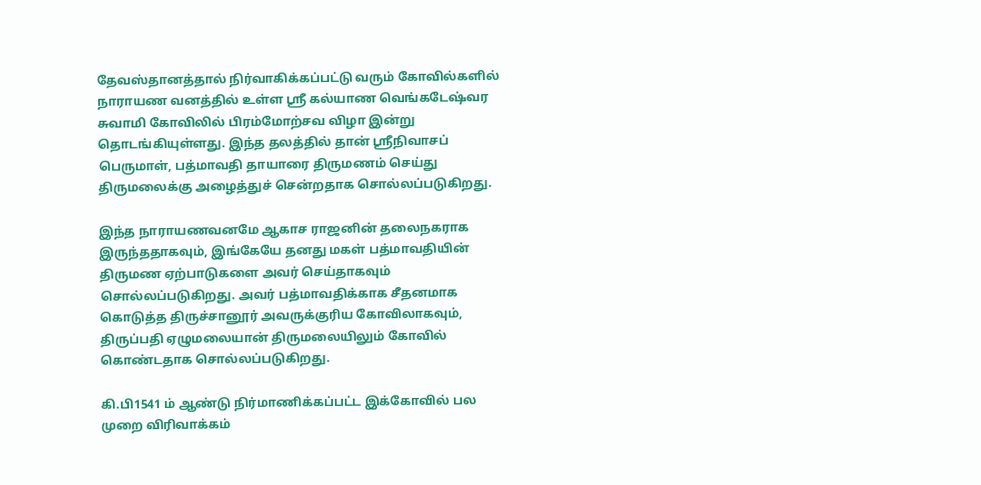தேவஸ்தானத்தால் நிர்வாகிக்கப்பட்டு வரும் கோவில்களில் நாராயண வனத்தில் உள்ள ஸ்ரீ கல்யாண வெங்கடேஷ்வர சுவாமி கோவிலில் பிரம்மோற்சவ விழா இன்று தொடங்கியுள்ளது. இந்த தலத்தில் தான் ஸ்ரீநிவாசப் பெருமாள், பத்மாவதி தாயாரை திருமணம் செய்து திருமலைக்கு அழைத்துச் சென்றதாக சொல்லப்படுகிறது.

இந்த நாராயணவனமே ஆகாச ராஜனின் தலைநகராக இருந்ததாகவும், இங்கேயே தனது மகள் பத்மாவதியின் திருமண ஏற்பாடுகளை அவர் செய்தாகவும் சொல்லப்படுகிறது. அவர் பத்மாவதிக்காக சீதனமாக கொடுத்த திருச்சானூர் அவருக்குரிய கோவிலாகவும், திருப்பதி ஏழுமலையான் திருமலையிலும் கோவில் கொண்டதாக சொல்லப்படுகிறது.

கி.பி1541 ம் ஆண்டு நிர்மாணிக்கப்பட்ட இக்கோவில் பல முறை விரிவாக்கம்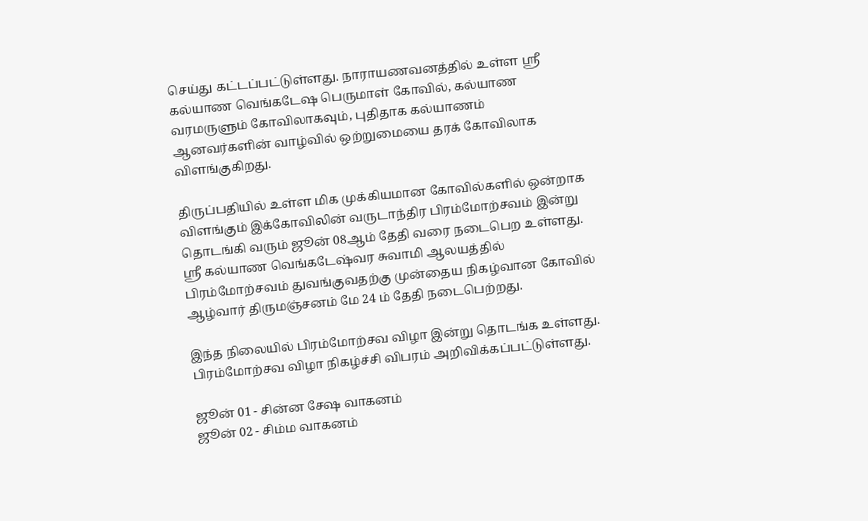செய்து கட்டப்பட்டுள்ளது. நாராயணவனத்தில் உள்ள ஸ்ரீ கல்யாண வெங்கடேஷ பெருமாள் கோவில், கல்யாண வரமருளும் கோவிலாகவும், புதிதாக கல்யாணம் ஆனவர்களின் வாழ்வில் ஒற்றுமையை தரக் கோவிலாக விளங்குகிறது.

திருப்பதியில் உள்ள மிக முக்கியமான கோவில்களில் ஒன்றாக விளங்கும் இக்கோவிலின் வருடாந்திர பிரம்மோற்சவம் இன்று தொடங்கி வரும் ஜூன் 08ஆம் தேதி வரை நடைபெற உள்ளது. ஸ்ரீ கல்யாண வெங்கடேஷ்வர சுவாமி ஆலயத்தில் பிரம்மோற்சவம் துவங்குவதற்கு முன்தைய நிகழ்வான கோவில் ஆழ்வார் திருமஞ்சனம் மே 24 ம் தேதி நடைபெற்றது.

இந்த நிலையில் பிரம்மோற்சவ விழா இன்று தொடங்க உள்ளது. பிரம்மோற்சவ விழா நிகழ்ச்சி விபரம் அறிவிக்கப்பட்டுள்ளது.

ஜூன் 01 - சின்ன சேஷ வாகனம்
ஜூன் 02 - சிம்ம வாகனம்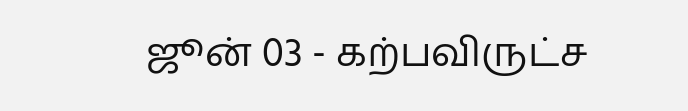ஜூன் 03 - கற்பவிருட்ச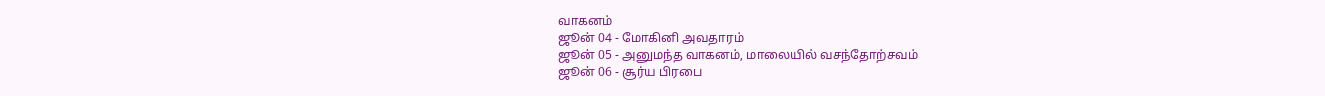வாகனம்
ஜூன் 04 - மோகினி அவதாரம்
ஜூன் 05 - அனுமந்த வாகனம், மாலையில் வசந்தோற்சவம்
ஜூன் 06 - சூர்ய பிரபை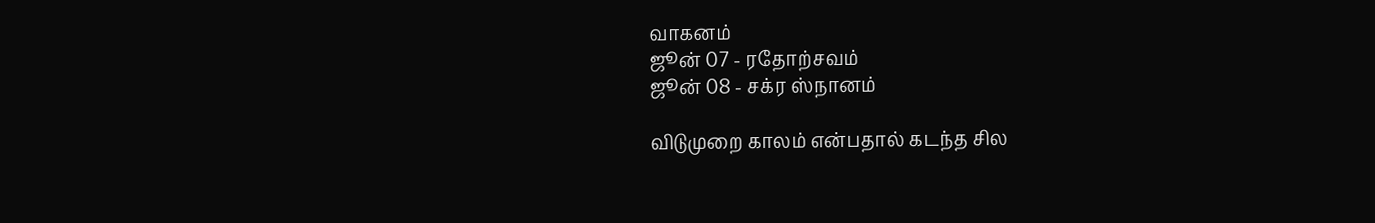வாகனம்
ஜூன் 07 - ரதோற்சவம்
ஜூன் 08 - சக்ர ஸ்நானம்

விடுமுறை காலம் என்பதால் கடந்த சில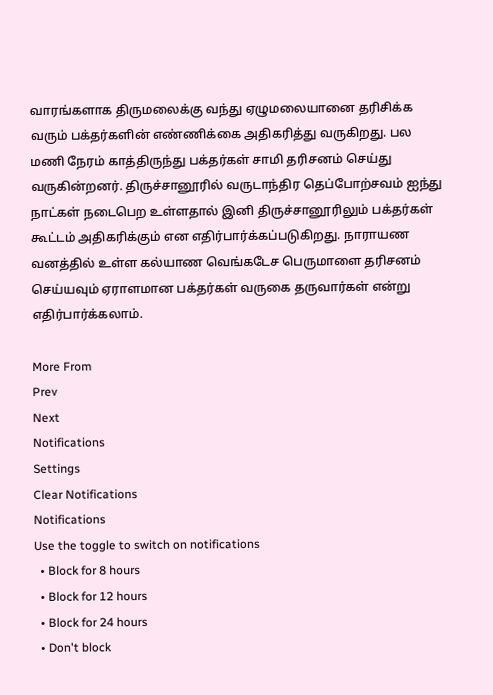வாரங்களாக திருமலைக்கு வந்து ஏழுமலையானை தரிசிக்க வரும் பக்தர்களின் எண்ணிக்கை அதிகரித்து வருகிறது. பல மணி நேரம் காத்திருந்து பக்தர்கள் சாமி தரிசனம் செய்து வருகின்றனர். திருச்சானூரில் வருடாந்திர தெப்போற்சவம் ஐந்து நாட்கள் நடைபெற உள்ளதால் இனி திருச்சானூரிலும் பக்தர்கள் கூட்டம் அதிகரிக்கும் என எதிர்பார்க்கப்படுகிறது. நாராயண வனத்தில் உள்ள கல்யாண வெங்கடேச பெருமாளை தரிசனம் செய்யவும் ஏராளமான பக்தர்கள் வருகை தருவார்கள் என்று எதிர்பார்க்கலாம்.

More From
Prev
Next
Notifications
Settings
Clear Notifications
Notifications
Use the toggle to switch on notifications
  • Block for 8 hours
  • Block for 12 hours
  • Block for 24 hours
  • Don't block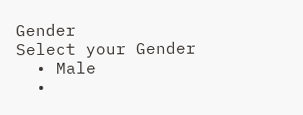Gender
Select your Gender
  • Male
  •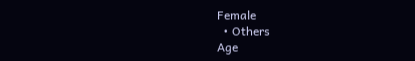Female
  • Others
Age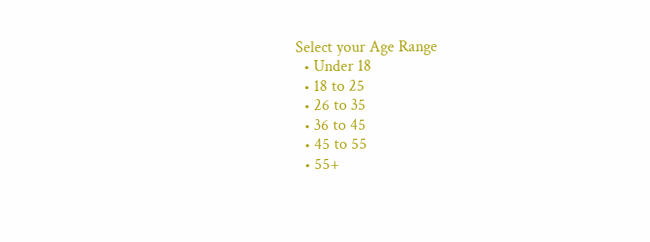Select your Age Range
  • Under 18
  • 18 to 25
  • 26 to 35
  • 36 to 45
  • 45 to 55
  • 55+